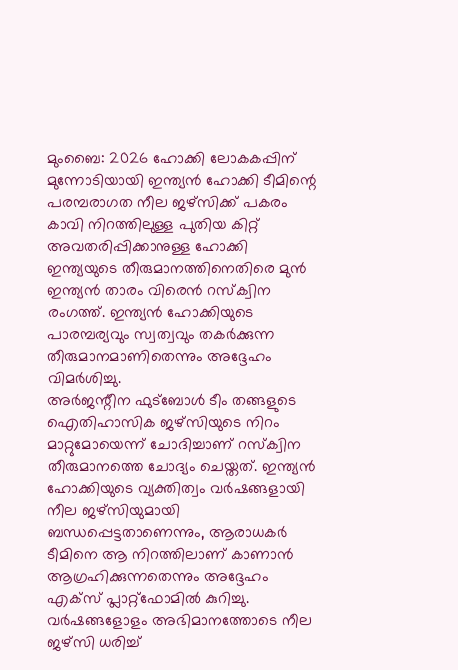മുംബൈ: 2026 ഹോക്കി ലോകകപ്പിന് മുന്നോടിയായി ഇന്ത്യൻ ഹോക്കി ടീമിന്റെ പരമ്പരാഗത നീല ജഴ്സിക്ക് പകരം കാവി നിറത്തിലുള്ള പുതിയ കിറ്റ് അവതരിപ്പിക്കാനുള്ള ഹോക്കി ഇന്ത്യയുടെ തീരുമാനത്തിനെതിരെ മുൻ ഇന്ത്യൻ താരം വിരെൻ റസ്ക്വിന രംഗത്ത്. ഇന്ത്യൻ ഹോക്കിയുടെ പാരമ്പര്യവും സ്വത്വവും തകർക്കുന്ന തീരുമാനമാണിതെന്നും അദ്ദേഹം വിമർശിച്ചു.
അർജന്റീന ഫുട്ബോൾ ടീം തങ്ങളുടെ ഐതിഹാസിക ജഴ്സിയുടെ നിറം മാറ്റുമോയെന്ന് ചോദിച്ചാണ് റസ്ക്വിന തീരുമാനത്തെ ചോദ്യം ചെയ്തത്. ഇന്ത്യൻ ഹോക്കിയുടെ വ്യക്തിത്വം വർഷങ്ങളായി നീല ജഴ്സിയുമായി ബന്ധപ്പെട്ടതാണെന്നും, ആരാധകർ ടീമിനെ ആ നിറത്തിലാണ് കാണാൻ ആഗ്രഹിക്കുന്നതെന്നും അദ്ദേഹം എക്സ് പ്ലാറ്റ്ഫോമിൽ കുറിച്ചു.
വർഷങ്ങളോളം അഭിമാനത്തോടെ നീല ജഴ്സി ധരിച്ച്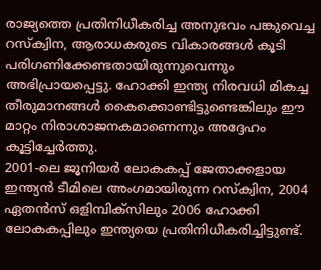രാജ്യത്തെ പ്രതിനിധീകരിച്ച അനുഭവം പങ്കുവെച്ച റസ്ക്വിന, ആരാധകരുടെ വികാരങ്ങൾ കൂടി പരിഗണിക്കേണ്ടതായിരുന്നുവെന്നും അഭിപ്രായപ്പെട്ടു. ഹോക്കി ഇന്ത്യ നിരവധി മികച്ച തീരുമാനങ്ങൾ കൈക്കൊണ്ടിട്ടുണ്ടെങ്കിലും ഈ മാറ്റം നിരാശാജനകമാണെന്നും അദ്ദേഹം കൂട്ടിച്ചേർത്തു.
2001-ലെ ജൂനിയർ ലോകകപ്പ് ജേതാക്കളായ ഇന്ത്യൻ ടീമിലെ അംഗമായിരുന്ന റസ്ക്വിന, 2004 ഏതൻസ് ഒളിമ്പിക്സിലും 2006 ഹോക്കി ലോകകപ്പിലും ഇന്ത്യയെ പ്രതിനിധീകരിച്ചിട്ടുണ്ട്.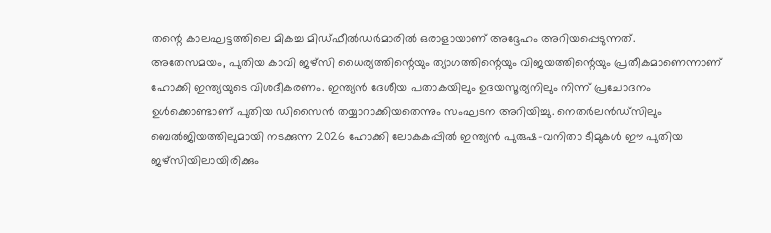തന്റെ കാലഘട്ടത്തിലെ മികച്ച മിഡ്ഫീൽഡർമാരിൽ ഒരാളായാണ് അദ്ദേഹം അറിയപ്പെടുന്നത്.
അതേസമയം, പുതിയ കാവി ജഴ്സി ധൈര്യത്തിന്റെയും ത്യാഗത്തിന്റെയും വിജയത്തിന്റെയും പ്രതീകമാണെന്നാണ് ഹോക്കി ഇന്ത്യയുടെ വിശദീകരണം. ഇന്ത്യൻ ദേശീയ പതാകയിലും ഉദയസൂര്യനിലും നിന്ന് പ്രചോദനം ഉൾക്കൊണ്ടാണ് പുതിയ ഡിസൈൻ തയ്യാറാക്കിയതെന്നും സംഘടന അറിയിച്ചു. നെതർലൻഡ്സിലും ബെൽജിയത്തിലുമായി നടക്കുന്ന 2026 ഹോക്കി ലോകകപ്പിൽ ഇന്ത്യൻ പുരുഷ-വനിതാ ടീമുകൾ ഈ പുതിയ ജഴ്സിയിലായിരിക്കും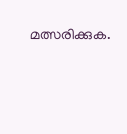മത്സരിക്കുക.